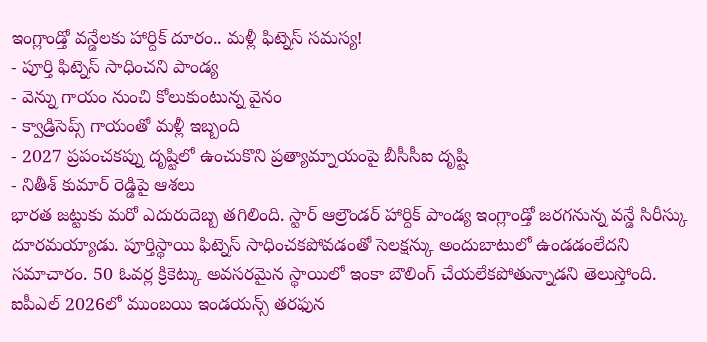ఇంగ్లాండ్తో వన్డేలకు హార్దిక్ దూరం.. మళ్లీ ఫిట్నెస్ సమస్య!
- పూర్తి ఫిట్నెస్ సాధించని పాండ్య
- వెన్ను గాయం నుంచి కోలుకుంటున్న వైనం
- క్వాడ్రిసెప్స్ గాయంతో మళ్లీ ఇబ్బంది
- 2027 ప్రపంచకప్ను దృష్టిలో ఉంచుకొని ప్రత్యామ్నాయంపై బీసీసీఐ దృష్టి
- నితీశ్ కుమార్ రెడ్డిపై ఆశలు
భారత జట్టుకు మరో ఎదురుదెబ్బ తగిలింది. స్టార్ ఆల్రౌండర్ హార్దిక్ పాండ్య ఇంగ్లాండ్తో జరగనున్న వన్డే సిరీస్కు దూరమయ్యాడు. పూర్తిస్థాయి ఫిట్నెస్ సాధించకపోవడంతో సెలక్షన్కు అందుబాటులో ఉండడంలేదని సమాచారం. 50 ఓవర్ల క్రికెట్కు అవసరమైన స్థాయిలో ఇంకా బౌలింగ్ చేయలేకపోతున్నాడని తెలుస్తోంది.
ఐపీఎల్ 2026లో ముంబయి ఇండయన్స్ తరఫున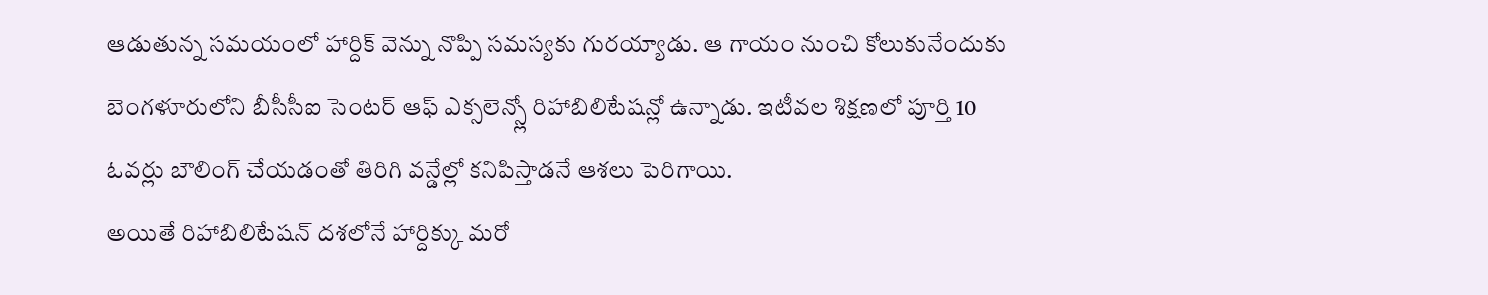ఆడుతున్న సమయంలో హార్దిక్ వెన్ను నొప్పి సమస్యకు గురయ్యాడు. ఆ గాయం నుంచి కోలుకునేందుకు బెంగళూరులోని బీసీసీఐ సెంటర్ ఆఫ్ ఎక్సలెన్స్లో రిహాబిలిటేషన్లో ఉన్నాడు. ఇటీవల శిక్షణలో పూర్తి 10 ఓవర్లు బౌలింగ్ చేయడంతో తిరిగి వన్డేల్లో కనిపిస్తాడనే ఆశలు పెరిగాయి.
అయితే రిహాబిలిటేషన్ దశలోనే హార్దిక్కు మరో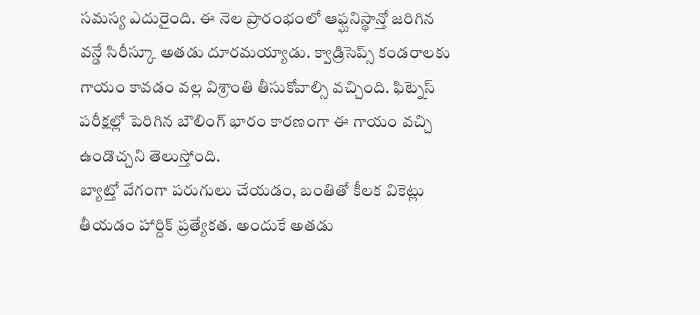సమస్య ఎదురైంది. ఈ నెల ప్రారంభంలో ఆఫ్ఘనిస్థాన్తో జరిగిన వన్డే సిరీస్కూ అతడు దూరమయ్యాడు. క్వాడ్రిసెప్స్ కండరాలకు గాయం కావడం వల్ల విశ్రాంతి తీసుకోవాల్సి వచ్చింది. ఫిట్నెస్ పరీక్షల్లో పెరిగిన బౌలింగ్ భారం కారణంగా ఈ గాయం వచ్చి ఉండొచ్చని తెలుస్తోంది.
బ్యాట్తో వేగంగా పరుగులు చేయడం, బంతితో కీలక వికెట్లు తీయడం హార్దిక్ ప్రత్యేకత. అందుకే అతడు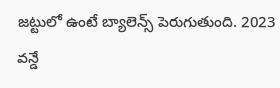జట్టులో ఉంటే బ్యాలెన్స్ పెరుగుతుంది. 2023 వన్డే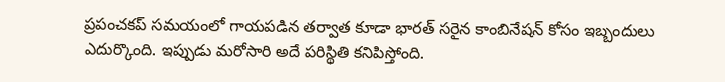ప్రపంచకప్ సమయంలో గాయపడిన తర్వాత కూడా భారత్ సరైన కాంబినేషన్ కోసం ఇబ్బందులు ఎదుర్కొంది. ఇప్పుడు మరోసారి అదే పరిస్థితి కనిపిస్తోంది.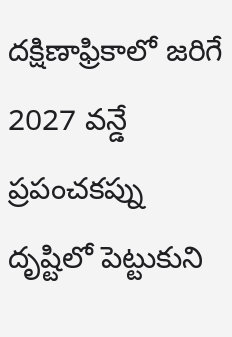దక్షిణాఫ్రికాలో జరిగే 2027 వన్డే ప్రపంచకప్ను దృష్టిలో పెట్టుకుని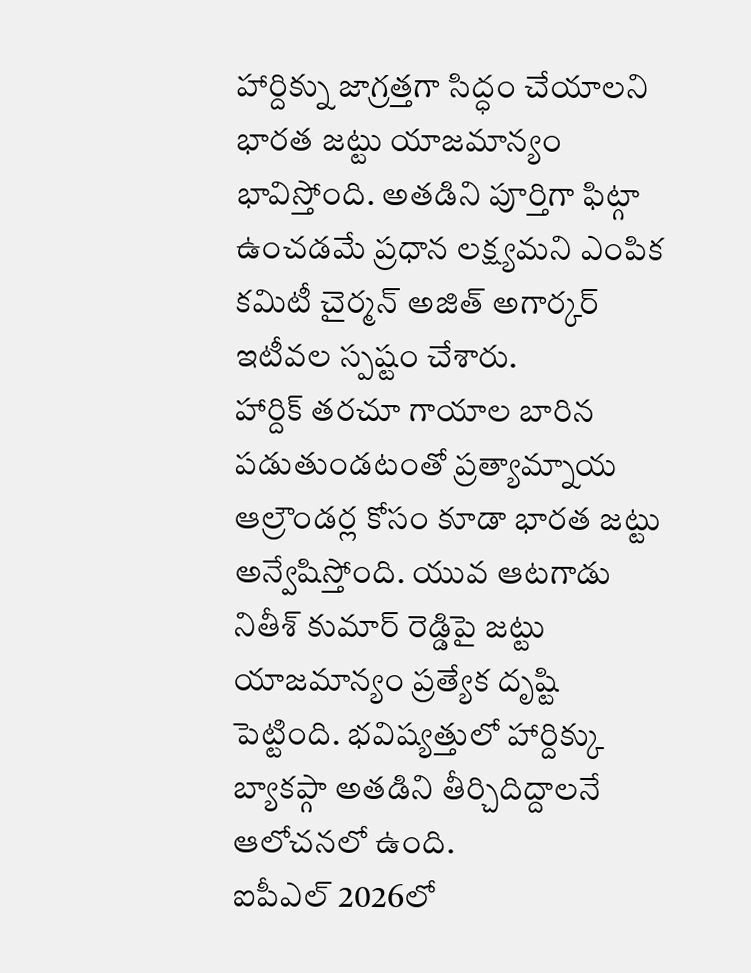హార్దిక్ను జాగ్రత్తగా సిద్ధం చేయాలని భారత జట్టు యాజమాన్యం భావిస్తోంది. అతడిని పూర్తిగా ఫిట్గా ఉంచడమే ప్రధాన లక్ష్యమని ఎంపిక కమిటీ చైర్మన్ అజిత్ అగార్కర్ ఇటీవల స్పష్టం చేశారు.
హార్దిక్ తరచూ గాయాల బారిన పడుతుండటంతో ప్రత్యామ్నాయ ఆల్రౌండర్ల కోసం కూడా భారత జట్టు అన్వేషిస్తోంది. యువ ఆటగాడు నితీశ్ కుమార్ రెడ్డిపై జట్టు యాజమాన్యం ప్రత్యేక దృష్టి పెట్టింది. భవిష్యత్తులో హార్దిక్కు బ్యాకప్గా అతడిని తీర్చిదిద్దాలనే ఆలోచనలో ఉంది.
ఐపీఎల్ 2026లో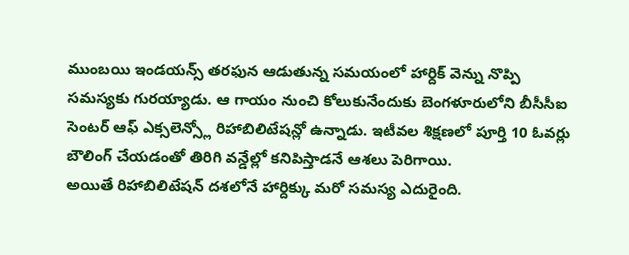ముంబయి ఇండయన్స్ తరఫున ఆడుతున్న సమయంలో హార్దిక్ వెన్ను నొప్పి సమస్యకు గురయ్యాడు. ఆ గాయం నుంచి కోలుకునేందుకు బెంగళూరులోని బీసీసీఐ సెంటర్ ఆఫ్ ఎక్సలెన్స్లో రిహాబిలిటేషన్లో ఉన్నాడు. ఇటీవల శిక్షణలో పూర్తి 10 ఓవర్లు బౌలింగ్ చేయడంతో తిరిగి వన్డేల్లో కనిపిస్తాడనే ఆశలు పెరిగాయి.
అయితే రిహాబిలిటేషన్ దశలోనే హార్దిక్కు మరో సమస్య ఎదురైంది.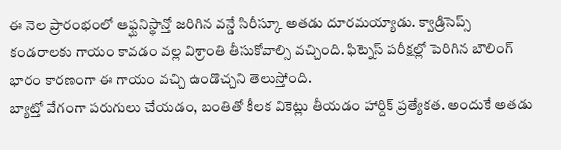ఈ నెల ప్రారంభంలో ఆఫ్ఘనిస్థాన్తో జరిగిన వన్డే సిరీస్కూ అతడు దూరమయ్యాడు. క్వాడ్రిసెప్స్ కండరాలకు గాయం కావడం వల్ల విశ్రాంతి తీసుకోవాల్సి వచ్చింది. ఫిట్నెస్ పరీక్షల్లో పెరిగిన బౌలింగ్ భారం కారణంగా ఈ గాయం వచ్చి ఉండొచ్చని తెలుస్తోంది.
బ్యాట్తో వేగంగా పరుగులు చేయడం, బంతితో కీలక వికెట్లు తీయడం హార్దిక్ ప్రత్యేకత. అందుకే అతడు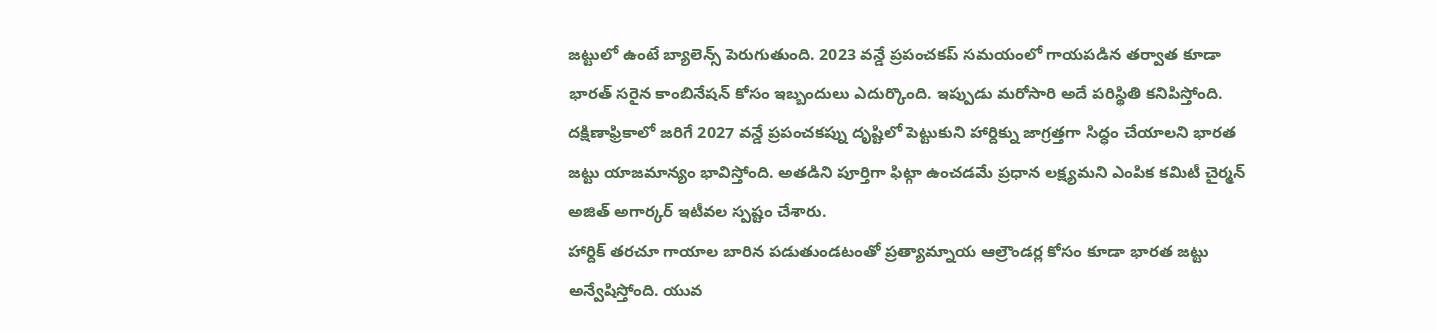జట్టులో ఉంటే బ్యాలెన్స్ పెరుగుతుంది. 2023 వన్డే ప్రపంచకప్ సమయంలో గాయపడిన తర్వాత కూడా భారత్ సరైన కాంబినేషన్ కోసం ఇబ్బందులు ఎదుర్కొంది. ఇప్పుడు మరోసారి అదే పరిస్థితి కనిపిస్తోంది.
దక్షిణాఫ్రికాలో జరిగే 2027 వన్డే ప్రపంచకప్ను దృష్టిలో పెట్టుకుని హార్దిక్ను జాగ్రత్తగా సిద్ధం చేయాలని భారత జట్టు యాజమాన్యం భావిస్తోంది. అతడిని పూర్తిగా ఫిట్గా ఉంచడమే ప్రధాన లక్ష్యమని ఎంపిక కమిటీ చైర్మన్ అజిత్ అగార్కర్ ఇటీవల స్పష్టం చేశారు.
హార్దిక్ తరచూ గాయాల బారిన పడుతుండటంతో ప్రత్యామ్నాయ ఆల్రౌండర్ల కోసం కూడా భారత జట్టు అన్వేషిస్తోంది. యువ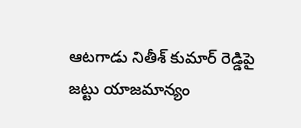ఆటగాడు నితీశ్ కుమార్ రెడ్డిపై జట్టు యాజమాన్యం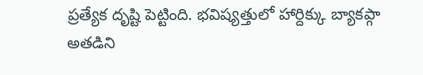ప్రత్యేక దృష్టి పెట్టింది. భవిష్యత్తులో హార్దిక్కు బ్యాకప్గా అతడిని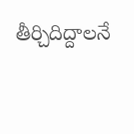తీర్చిదిద్దాలనే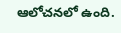ఆలోచనలో ఉంది.